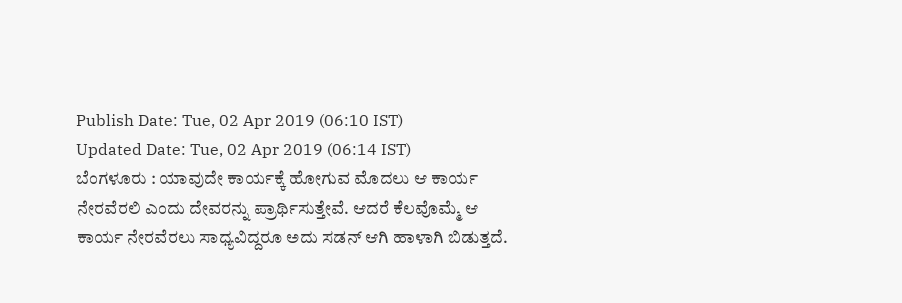Publish Date: Tue, 02 Apr 2019 (06:10 IST)
Updated Date: Tue, 02 Apr 2019 (06:14 IST)
ಬೆಂಗಳೂರು : ಯಾವುದೇ ಕಾರ್ಯಕ್ಕೆ ಹೋಗುವ ಮೊದಲು ಆ ಕಾರ್ಯ ನೇರವೆರಲಿ ಎಂದು ದೇವರನ್ನು ಪ್ರಾರ್ಥಿಸುತ್ತೇವೆ. ಆದರೆ ಕೆಲವೊಮ್ಮೆ ಆ ಕಾರ್ಯ ನೇರವೆರಲು ಸಾಧ್ಯವಿದ್ದರೂ ಅದು ಸಡನ್ ಆಗಿ ಹಾಳಾಗಿ ಬಿಡುತ್ತದೆ.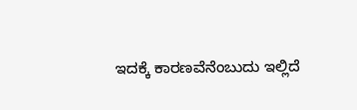ಇದಕ್ಕೆ ಕಾರಣವೆನೆಂಬುದು ಇಲ್ಲಿದೆ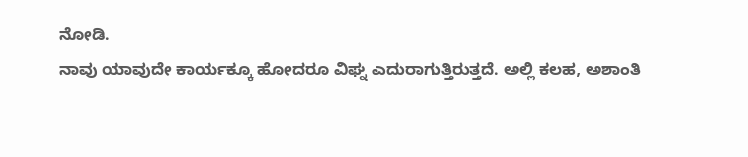ನೋಡಿ.
ನಾವು ಯಾವುದೇ ಕಾರ್ಯಕ್ಕೂ ಹೋದರೂ ವಿಘ್ನ ಎದುರಾಗುತ್ತಿರುತ್ತದೆ. ಅಲ್ಲಿ ಕಲಹ, ಅಶಾಂತಿ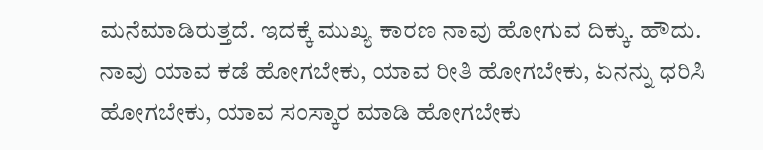ಮನೆಮಾಡಿರುತ್ತದೆ. ಇದಕ್ಕೆ ಮುಖ್ಯ ಕಾರಣ ನಾವು ಹೋಗುವ ದಿಕ್ಕು. ಹೌದು. ನಾವು ಯಾವ ಕಡೆ ಹೋಗಬೇಕು, ಯಾವ ರೀತಿ ಹೋಗಬೇಕು, ಏನನ್ನು ಧರಿಸಿ ಹೋಗಬೇಕು, ಯಾವ ಸಂಸ್ಕಾರ ಮಾಡಿ ಹೋಗಬೇಕು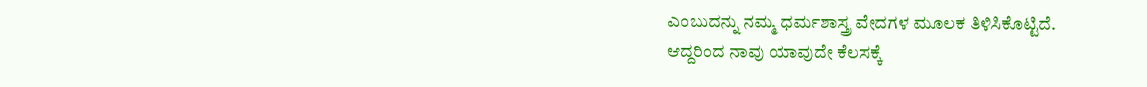ಎಂಬುದನ್ನು ನಮ್ಮ ಧರ್ಮಶಾಸ್ತ್ರ ವೇದಗಳ ಮೂಲಕ ತಿಳಿಸಿಕೊಟ್ಟಿದೆ.
ಆದ್ದರಿಂದ ನಾವು ಯಾವುದೇ ಕೆಲಸಕ್ಕೆ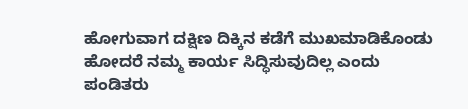ಹೋಗುವಾಗ ದಕ್ಷಿಣ ದಿಕ್ಕಿನ ಕಡೆಗೆ ಮುಖಮಾಡಿಕೊಂಡು ಹೋದರೆ ನಮ್ಮ ಕಾರ್ಯ ಸಿದ್ಧಿಸುವುದಿಲ್ಲ ಎಂದು ಪಂಡಿತರು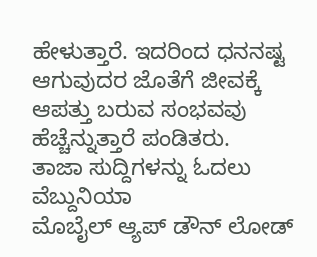ಹೇಳುತ್ತಾರೆ. ಇದರಿಂದ ಧನನಷ್ಟ ಆಗುವುದರ ಜೊತೆಗೆ ಜೀವಕ್ಕೆ ಆಪತ್ತು ಬರುವ ಸಂಭವವು ಹೆಚ್ಚೆನ್ನುತ್ತಾರೆ ಪಂಡಿತರು.
ತಾಜಾ ಸುದ್ದಿಗಳನ್ನು ಓದಲು ವೆಬ್ದುನಿಯಾ
ಮೊಬೈಲ್ ಆ್ಯಪ್ ಡೌನ್ ಲೋಡ್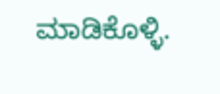ಮಾಡಿಕೊಳ್ಳಿ.